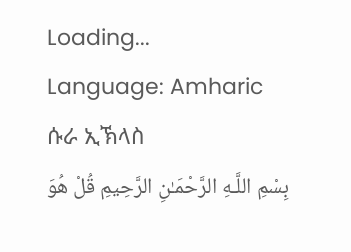Loading...
Language: Amharic
ሱራ ኢኽላስ
بِسْمِ اللَّـهِ الرَّحْمَـٰنِ الرَّحِيمِ قُلْ هُوَ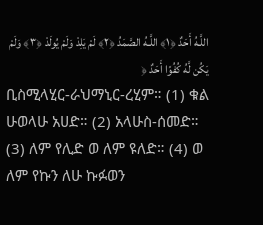اللَّـهُ أَحَدٌ ﴿١﴾ اللَّـهُ الصَّمَدُ ﴿٢﴾ لَمْ يَلِدْ وَلَمْ يُولَدْ ﴿٣﴾ وَلَمْ يَكُن لَّهُ كُفُوًا أَحَدٌ ﴿
ቢስሚላሂር-ራህማኒር-ረሂም። (1) ቁል ሁወላሁ አሀድ። (2) አላሁስ-ሰመድ። (3) ለም የሊድ ወ ለም ዩለድ። (4) ወ ለም የኩን ለሁ ኩፉወን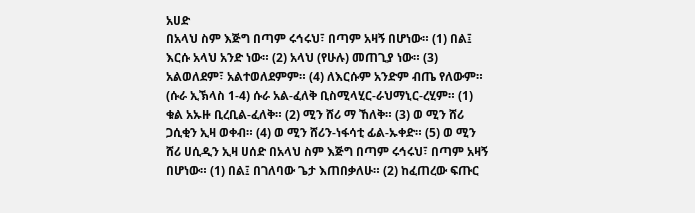አሀድ
በአላህ ስም እጅግ በጣም ሩኅሩህ፣ በጣም አዛኝ በሆነው። (1) በል፤ እርሱ አላህ አንድ ነው። (2) አላህ (የሁሉ) መጠጊያ ነው። (3) አልወለደም፣ አልተወለደምም። (4) ለእርሱም አንድም ብጤ የለውም። (ሱራ ኢኽላስ 1-4) ሱራ አል-ፈለቅ ቢስሚላሂር-ራህማኒር-ረሂም። (1) ቁል አኡዙ ቢረቢል-ፈለቅ። (2) ሚን ሸሪ ማ ኸለቅ። (3) ወ ሚን ሸሪ ጋሲቂን ኢዛ ወቀብ። (4) ወ ሚን ሸሪን-ነፋሳቲ ፊል-ኡቀድ። (5) ወ ሚን ሸሪ ሀሲዲን ኢዛ ሀሰድ በአላህ ስም እጅግ በጣም ሩኅሩህ፣ በጣም አዛኝ በሆነው። (1) በል፤ በገለባው ጌታ እጠበቃለሁ። (2) ከፈጠረው ፍጡር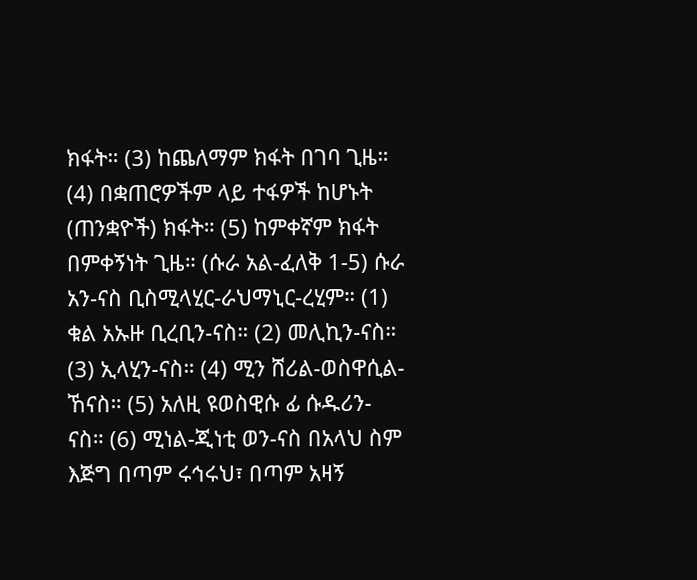ክፋት። (3) ከጨለማም ክፋት በገባ ጊዜ። (4) በቋጠሮዎችም ላይ ተፋዎች ከሆኑት (ጠንቋዮች) ክፋት። (5) ከምቀኛም ክፋት በምቀኝነት ጊዜ። (ሱራ አል-ፈለቅ 1-5) ሱራ አን-ናስ ቢስሚላሂር-ራህማኒር-ረሂም። (1) ቁል አኡዙ ቢረቢን-ናስ። (2) መሊኪን-ናስ። (3) ኢላሂን-ናስ። (4) ሚን ሸሪል-ወስዋሲል-ኸናስ። (5) አለዚ ዩወስዊሱ ፊ ሱዱሪን-ናስ። (6) ሚነል-ጂነቲ ወን-ናስ በአላህ ስም እጅግ በጣም ሩኅሩህ፣ በጣም አዛኝ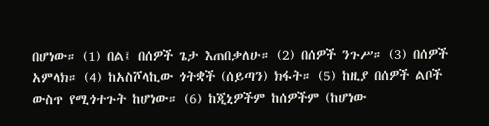በሆነው። (1) በል፤ በሰዎች ጌታ እጠበቃለሁ። (2) በሰዎች ንጉሥ። (3) በሰዎች አምላክ። (4) ከአስሾላኪው ጎትቋች (ሰይጣን) ክፋት። (5) ከዚያ በሰዎች ልቦች ውስጥ የሚጎተጉት ከሆነው። (6) ከጂኒዎችም ከሰዎችም (ከሆነው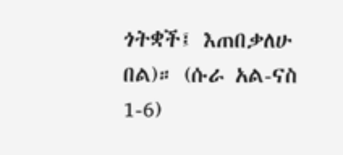ጎትቋች፤ እጠበቃለሁ በል)። (ሱራ አል-ናስ 1-6)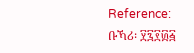Reference: ቡኻሪ፡ ፶፯፻፴፭